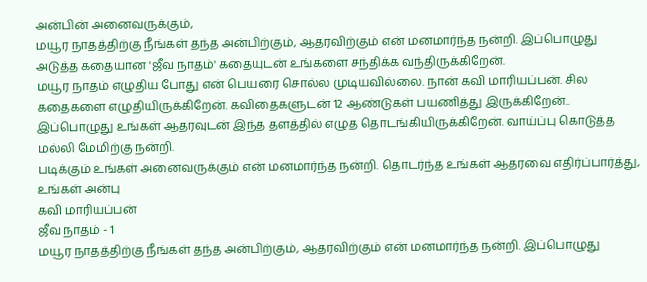அன்பின் அனைவருக்கும்,
மயூர நாதத்திற்கு நீங்கள் தந்த அன்பிற்கும், ஆதரவிற்கும் என் மனமார்ந்த நன்றி. இப்பொழுது அடுத்த கதையான 'ஜீவ நாதம்' கதையுடன் உங்களை சந்திக்க வந்திருக்கிறேன்.
மயூர நாதம் எழுதிய போது என் பெயரை சொல்ல முடியவில்லை. நான் கவி மாரியப்பன். சில கதைகளை எழுதியிருக்கிறேன். கவிதைகளுடன் 12 ஆண்டுகள் பயணித்து இருக்கிறேன்..
இப்பொழுது உங்கள் ஆதரவுடன் இந்த தளத்தில் எழுத தொடங்கியிருக்கிறேன். வாய்ப்பு கொடுத்த மல்லி மேமிற்கு நன்றி.
படிக்கும் உங்கள் அனைவருக்கும் என் மனமார்ந்த நன்றி. தொடர்ந்த உங்கள் ஆதரவை எதிர்ப்பார்த்து,
உங்கள் அன்பு
கவி மாரியப்பன்
ஜீவ நாதம் - 1
மயூர நாதத்திற்கு நீங்கள் தந்த அன்பிற்கும், ஆதரவிற்கும் என் மனமார்ந்த நன்றி. இப்பொழுது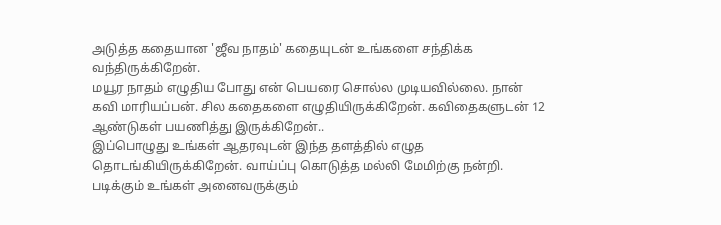அடுத்த கதையான 'ஜீவ நாதம்' கதையுடன் உங்களை சந்திக்க வந்திருக்கிறேன்.
மயூர நாதம் எழுதிய போது என் பெயரை சொல்ல முடியவில்லை. நான் கவி மாரியப்பன். சில கதைகளை எழுதியிருக்கிறேன். கவிதைகளுடன் 12 ஆண்டுகள் பயணித்து இருக்கிறேன்..
இப்பொழுது உங்கள் ஆதரவுடன் இந்த தளத்தில் எழுத தொடங்கியிருக்கிறேன். வாய்ப்பு கொடுத்த மல்லி மேமிற்கு நன்றி.
படிக்கும் உங்கள் அனைவருக்கும்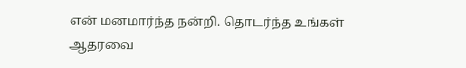என் மனமார்ந்த நன்றி. தொடர்ந்த உங்கள் ஆதரவை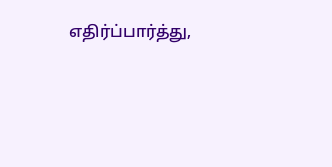எதிர்ப்பார்த்து,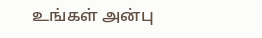உங்கள் அன்பு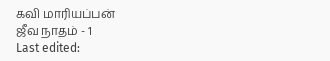கவி மாரியப்பன்
ஜீவ நாதம் - 1
Last edited: